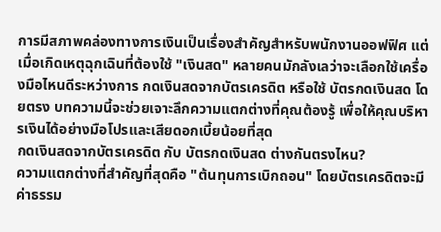การมีสภาพคล่องทางการเงินเป็นเรื่องสำคัญสำหรับพนักงานออฟฟิศ แต่เมื่อเกิดเหตุฉุกเฉินที่ต้องใช้ "เงินสด" หลายคนมักลังเลว่าจะเลือกใช้เครื่องมือไหนดีระหว่างการ กดเงินสดจากบัตรเครดิต หรือใช้ บัตรกดเงินสด โดยตรง บทความนี้จะช่วยเจาะลึกความแตกต่างที่คุณต้องรู้ เพื่อให้คุณบริหารเงินได้อย่างมือโปรและเสียดอกเบี้ยน้อยที่สุด
กดเงินสดจากบัตรเครดิต กับ บัตรกดเงินสด ต่างกันตรงไหน?
ความแตกต่างที่สำคัญที่สุดคือ "ต้นทุนการเบิกถอน" โดยบัตรเครดิตจะมีค่าธรรม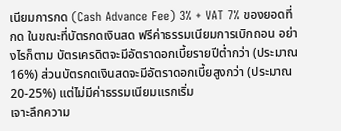เนียมการกด (Cash Advance Fee) 3% + VAT 7% ของยอดที่กด ในขณะที่บัตรกดเงินสด ฟรีค่าธรรมเนียมการเบิกถอน อย่างไรก็ตาม บัตรเครดิตจะมีอัตราดอกเบี้ยรายปีต่ำกว่า (ประมาณ 16%) ส่วนบัตรกดเงินสดจะมีอัตราดอกเบี้ยสูงกว่า (ประมาณ 20-25%) แต่ไม่มีค่าธรรมเนียมแรกเริ่ม
เจาะลึกความ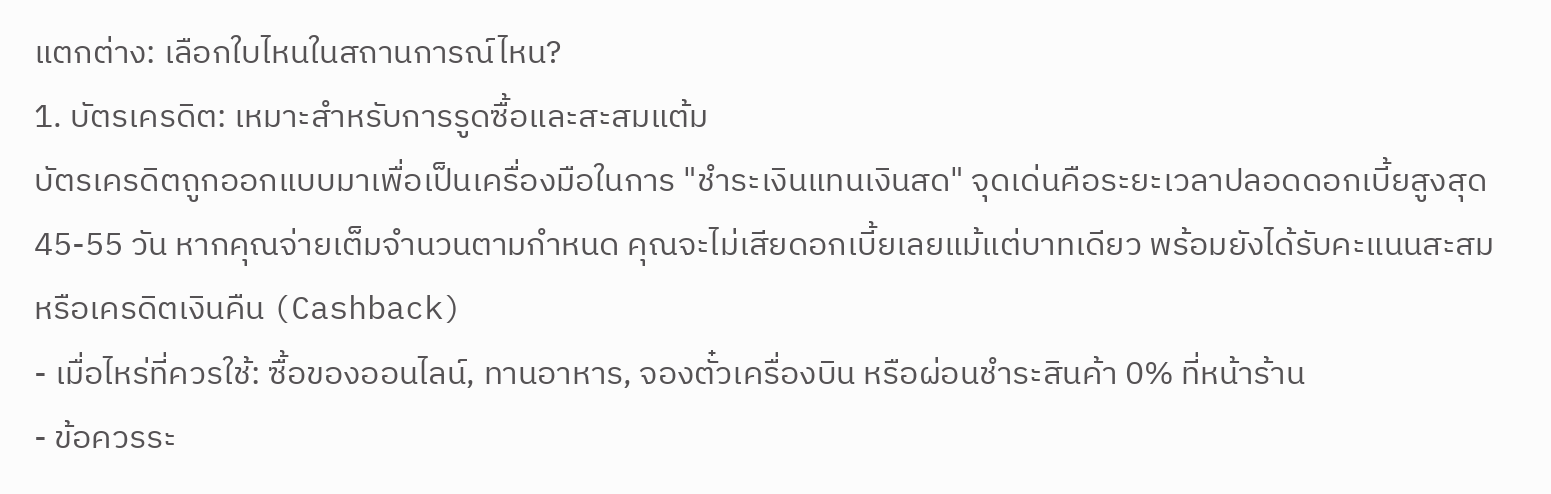แตกต่าง: เลือกใบไหนในสถานการณ์ไหน?
1. บัตรเครดิต: เหมาะสำหรับการรูดซื้อและสะสมแต้ม
บัตรเครดิตถูกออกแบบมาเพื่อเป็นเครื่องมือในการ "ชำระเงินแทนเงินสด" จุดเด่นคือระยะเวลาปลอดดอกเบี้ยสูงสุด 45-55 วัน หากคุณจ่ายเต็มจำนวนตามกำหนด คุณจะไม่เสียดอกเบี้ยเลยแม้แต่บาทเดียว พร้อมยังได้รับคะแนนสะสม หรือเครดิตเงินคืน (Cashback)
- เมื่อไหร่ที่ควรใช้: ซื้อของออนไลน์, ทานอาหาร, จองตั๋วเครื่องบิน หรือผ่อนชำระสินค้า 0% ที่หน้าร้าน
- ข้อควรระ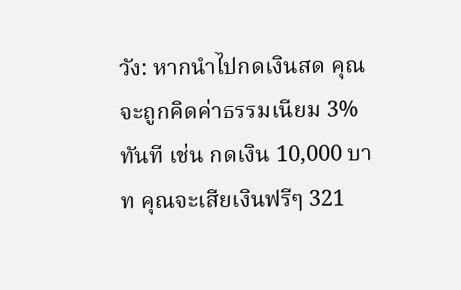วัง: หากนำไปกดเงินสด คุณจะถูกคิดค่าธรรมเนียม 3% ทันที เช่น กดเงิน 10,000 บาท คุณจะเสียเงินฟรีๆ 321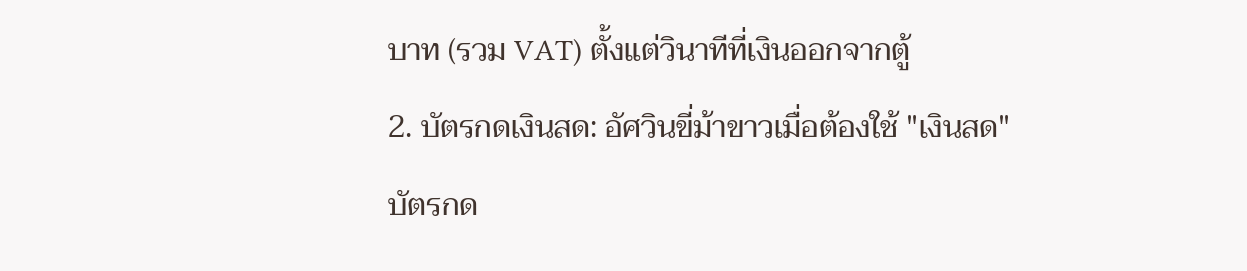บาท (รวม VAT) ตั้งแต่วินาทีที่เงินออกจากตู้
2. บัตรกดเงินสด: อัศวินขี่ม้าขาวเมื่อต้องใช้ "เงินสด"
บัตรกด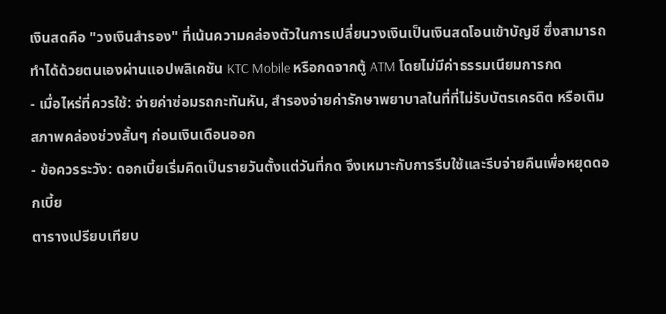เงินสดคือ "วงเงินสำรอง" ที่เน้นความคล่องตัวในการเปลี่ยนวงเงินเป็นเงินสดโอนเข้าบัญชี ซึ่งสามารถทำได้ด้วยตนเองผ่านแอปพลิเคชัน KTC Mobile หรือกดจากตู้ ATM โดยไม่มีค่าธรรมเนียมการกด
- เมื่อไหร่ที่ควรใช้: จ่ายค่าซ่อมรถกะทันหัน, สำรองจ่ายค่ารักษาพยาบาลในที่ที่ไม่รับบัตรเครดิต หรือเติมสภาพคล่องช่วงสั้นๆ ก่อนเงินเดือนออก
- ข้อควรระวัง: ดอกเบี้ยเริ่มคิดเป็นรายวันตั้งแต่วันที่กด จึงเหมาะกับการรีบใช้และรีบจ่ายคืนเพื่อหยุดดอกเบี้ย
ตารางเปรียบเทียบ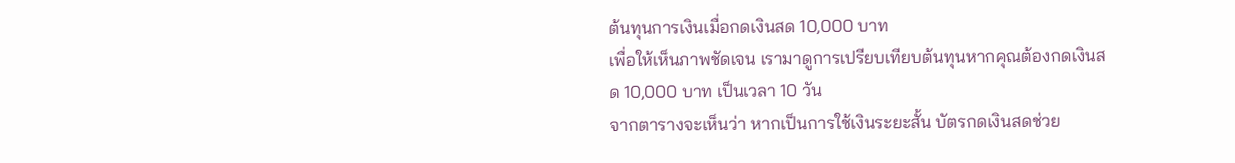ต้นทุนการเงินเมื่อกดเงินสด 10,000 บาท
เพื่อให้เห็นภาพชัดเจน เรามาดูการเปรียบเทียบต้นทุนหากคุณต้องกดเงินสด 10,000 บาท เป็นเวลา 10 วัน
จากตารางจะเห็นว่า หากเป็นการใช้เงินระยะสั้น บัตรกดเงินสดช่วย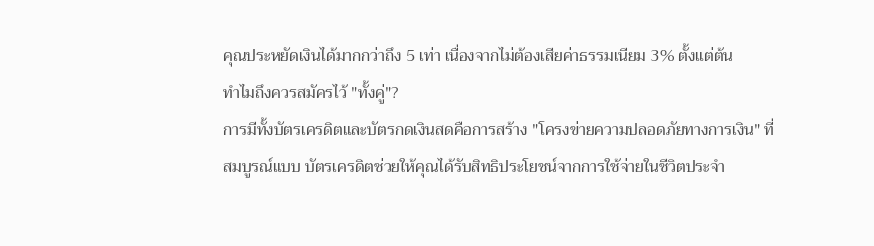คุณประหยัดเงินได้มากกว่าถึง 5 เท่า เนื่องจากไม่ต้องเสียค่าธรรมเนียม 3% ตั้งแต่ต้น
ทำไมถึงควรสมัครไว้ "ทั้งคู่"?
การมีทั้งบัตรเครดิตและบัตรกดเงินสดคือการสร้าง "โครงข่ายความปลอดภัยทางการเงิน" ที่สมบูรณ์แบบ บัตรเครดิตช่วยให้คุณได้รับสิทธิประโยชน์จากการใช้จ่ายในชีวิตประจำ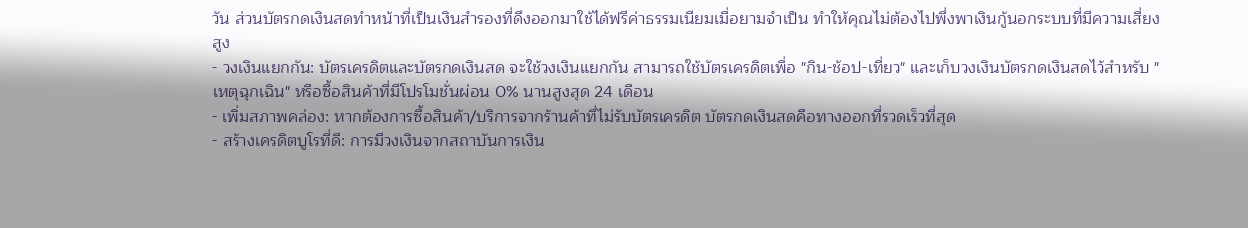วัน ส่วนบัตรกดเงินสดทำหน้าที่เป็นเงินสำรองที่ดึงออกมาใช้ได้ฟรีค่าธรรมเนียมเมื่อยามจำเป็น ทำให้คุณไม่ต้องไปพึ่งพาเงินกู้นอกระบบที่มีความเสี่ยงสูง
- วงเงินแยกกัน: บัตรเครดิตและบัตรกดเงินสด จะใช้วงเงินแยกกัน สามารถใช้บัตรเครดิตเพื่อ "กิน-ช้อป-เที่ยว" และเก็บวงเงินบัตรกดเงินสดไว้สำหรับ "เหตุฉุกเฉิน" หรือซื้อสินค้าที่มีโปรโมชั่นผ่อน 0% นานสูงสุด 24 เดือน
- เพิ่มสภาพคล่อง: หากต้องการซื้อสินค้า/บริการจากร้านค้าที่ไม่รับบัตรเครดิต บัตรกดเงินสดคือทางออกที่รวดเร็วที่สุด
- สร้างเครดิตบูโรที่ดี: การมีวงเงินจากสถาบันการเงิน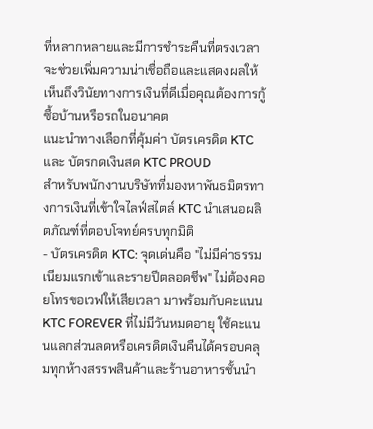ที่หลากหลายและมีการชำระคืนที่ตรงเวลา จะช่วยเพิ่มความน่าเชื่อถือและแสดงผลให้เห็นถึงวินัยทางการเงินที่ดีเมื่อคุณต้องการกู้ซื้อบ้านหรือรถในอนาคต
แนะนำทางเลือกที่คุ้มค่า บัตรเครดิต KTC และ บัตรกดเงินสด KTC PROUD
สำหรับพนักงานบริษัทที่มองหาพันธมิตรทางการเงินที่เข้าใจไลฟ์สไตล์ KTC นำเสนอผลิตภัณฑ์ที่ตอบโจทย์ครบทุกมิติ
- บัตรเครดิต KTC: จุดเด่นคือ "ไม่มีค่าธรรมเนียมแรกเข้าและรายปีตลอดชีพ" ไม่ต้องคอยโทรขอเวฟให้เสียเวลา มาพร้อมกับคะแนน KTC FOREVER ที่ไม่มีวันหมดอายุ ใช้คะแนนแลกส่วนลดหรือเครดิตเงินคืนได้ครอบคลุมทุกห้างสรรพสินค้าและร้านอาหารชั้นนำ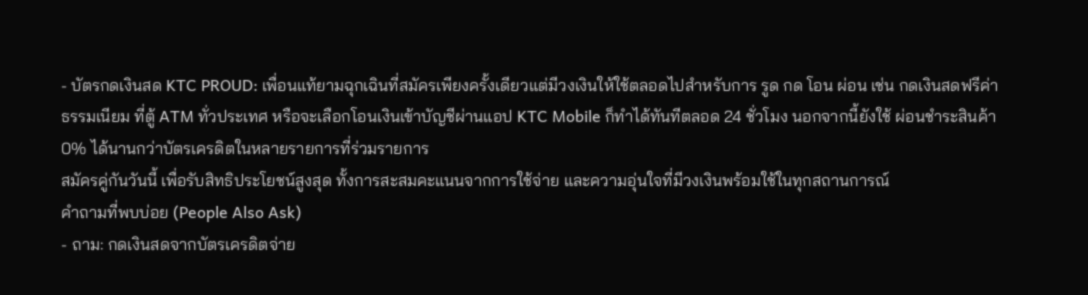- บัตรกดเงินสด KTC PROUD: เพื่อนแท้ยามฉุกเฉินที่สมัครเพียงครั้งเดียวแต่มีวงเงินให้ใช้ตลอดไปสำหรับการ รูด กด โอน ผ่อน เช่น กดเงินสดฟรีค่าธรรมเนียม ที่ตู้ ATM ทั่วประเทศ หรือจะเลือกโอนเงินเข้าบัญชีผ่านแอป KTC Mobile ก็ทำได้ทันทีตลอด 24 ชั่วโมง นอกจากนี้ยังใช้ ผ่อนชำระสินค้า 0% ได้นานกว่าบัตรเครดิตในหลายรายการที่ร่วมรายการ
สมัครคู่กันวันนี้ เพื่อรับสิทธิประโยชน์สูงสุด ทั้งการสะสมคะแนนจากการใช้จ่าย และความอุ่นใจที่มีวงเงินพร้อมใช้ในทุกสถานการณ์
คำถามที่พบบ่อย (People Also Ask)
- ถาม: กดเงินสดจากบัตรเครดิตจ่าย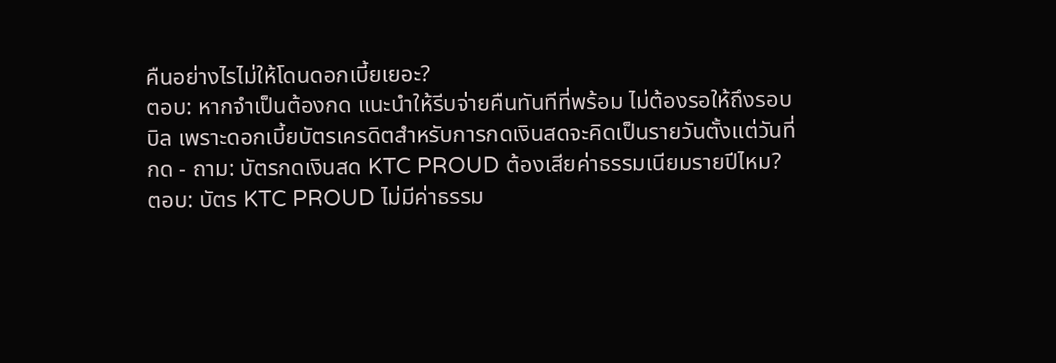คืนอย่างไรไม่ให้โดนดอกเบี้ยเยอะ?
ตอบ: หากจำเป็นต้องกด แนะนำให้รีบจ่ายคืนทันทีที่พร้อม ไม่ต้องรอให้ถึงรอบบิล เพราะดอกเบี้ยบัตรเครดิตสำหรับการกดเงินสดจะคิดเป็นรายวันตั้งแต่วันที่กด - ถาม: บัตรกดเงินสด KTC PROUD ต้องเสียค่าธรรมเนียมรายปีไหม?
ตอบ: บัตร KTC PROUD ไม่มีค่าธรรม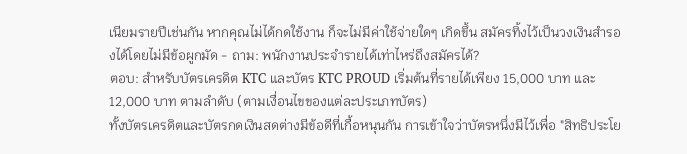เนียมรายปีเช่นกัน หากคุณไม่ได้กดใช้งาน ก็จะไม่มีค่าใช้จ่ายใดๆ เกิดขึ้น สมัครทิ้งไว้เป็นวงเงินสำรองได้โดยไม่มีข้อผูกมัด - ถาม: พนักงานประจำรายได้เท่าไหร่ถึงสมัครได้?
ตอบ: สำหรับบัตรเครดิต KTC และบัตร KTC PROUD เริ่มต้นที่รายได้เพียง 15,000 บาท และ 12,000 บาท ตามลำดับ (ตามเงื่อนไขของแต่ละประเภทบัตร)
ทั้งบัตรเครดิตและบัตรกดเงินสดต่างมีข้อดีที่เกื้อหนุนกัน การเข้าใจว่าบัตรหนึ่งมีไว้เพื่อ "สิทธิประโย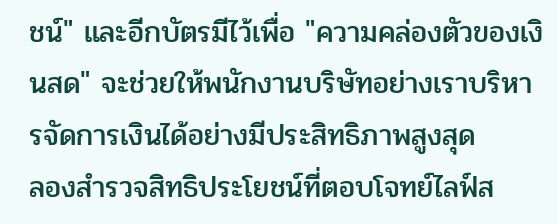ชน์" และอีกบัตรมีไว้เพื่อ "ความคล่องตัวของเงินสด" จะช่วยให้พนักงานบริษัทอย่างเราบริหารจัดการเงินได้อย่างมีประสิทธิภาพสูงสุด
ลองสำรวจสิทธิประโยชน์ที่ตอบโจทย์ไลฟ์ส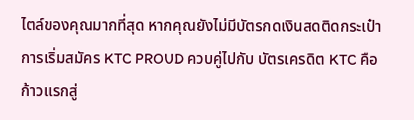ไตล์ของคุณมากที่สุด หากคุณยังไม่มีบัตรกดเงินสดติดกระเป๋า การเริ่มสมัคร KTC PROUD ควบคู่ไปกับ บัตรเครดิต KTC คือก้าวแรกสู่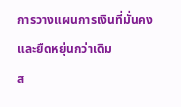การวางแผนการเงินที่มั่นคงและยืดหยุ่นกว่าเดิม
ส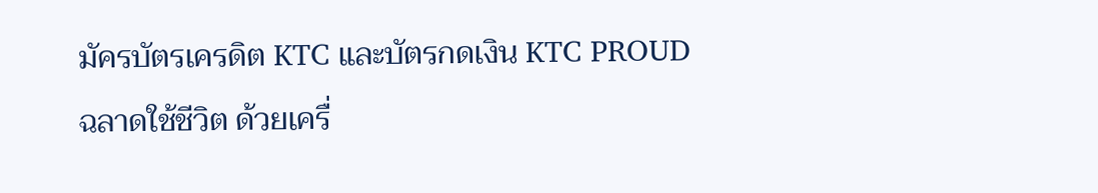มัครบัตรเครดิต KTC และบัตรกดเงิน KTC PROUD
ฉลาดใช้ชีวิต ด้วยเครื่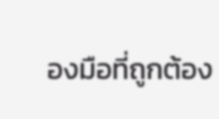องมือที่ถูกต้อง